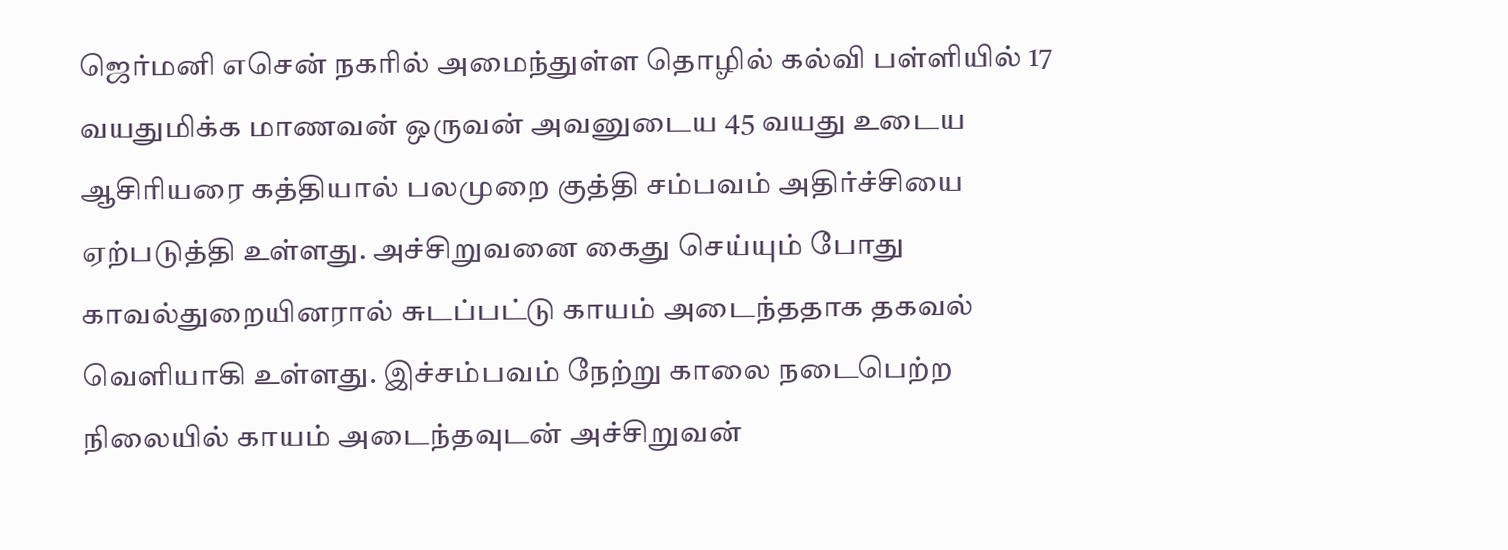ஜெர்மனி எசென் நகரில் அமைந்துள்ள தொழில் கல்வி பள்ளியில் 17 வயதுமிக்க மாணவன் ஒருவன் அவனுடைய 45 வயது உடைய ஆசிரியரை கத்தியால் பலமுறை குத்தி சம்பவம் அதிர்ச்சியை ஏற்படுத்தி உள்ளது. அச்சிறுவனை கைது செய்யும் போது காவல்துறையினரால் சுடப்பட்டு காயம் அடைந்ததாக தகவல் வெளியாகி உள்ளது. இச்சம்பவம் நேற்று காலை நடைபெற்ற நிலையில் காயம் அடைந்தவுடன் அச்சிறுவன்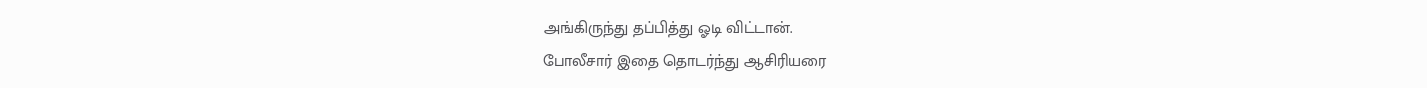அங்கிருந்து தப்பித்து ஓடி விட்டான்.
போலீசார் இதை தொடர்ந்து ஆசிரியரை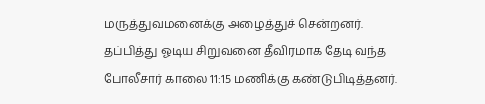மருத்துவமனைக்கு அழைத்துச் சென்றனர். தப்பித்து ஓடிய சிறுவனை தீவிரமாக தேடி வந்த போலீசார் காலை 11:15 மணிக்கு கண்டுபிடித்தனர்.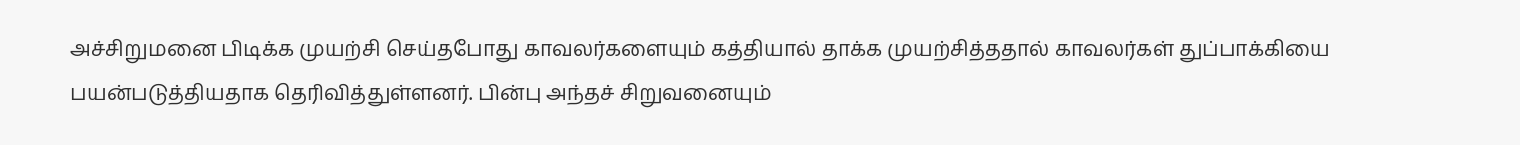அச்சிறுமனை பிடிக்க முயற்சி செய்தபோது காவலர்களையும் கத்தியால் தாக்க முயற்சித்ததால் காவலர்கள் துப்பாக்கியை பயன்படுத்தியதாக தெரிவித்துள்ளனர். பின்பு அந்தச் சிறுவனையும்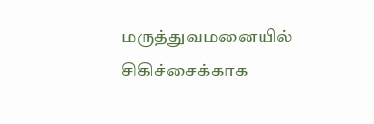மருத்துவமனையில் சிகிச்சைக்காக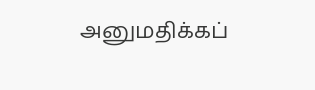அனுமதிக்கப்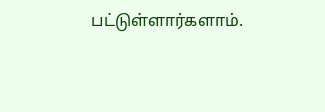பட்டுள்ளார்களாம்.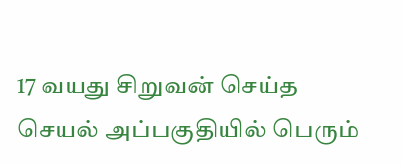17 வயது சிறுவன் செய்த செயல் அப்பகுதியில் பெரும்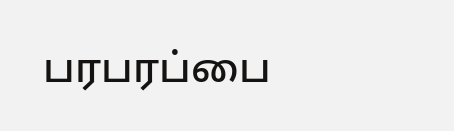பரபரப்பை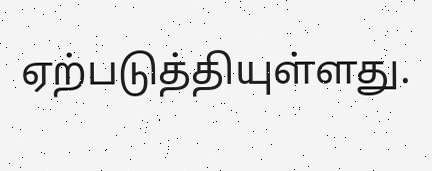ஏற்படுத்தியுள்ளது.